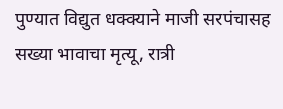पुण्यात विद्युत धक्क्याने माजी सरपंचासह सख्या भावाचा मृत्यू, रात्री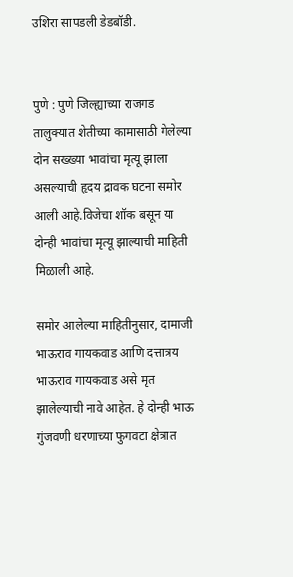उशिरा सापडली डेडबॉडी.


पुणे : पुणे जिल्ह्याच्या राजगड तालुक्यात शेतीच्या कामासाठी गेलेल्या दोन सख्ख्या भावांचा मृत्यू झाला असल्याची हृदय द्रावक घटना समोर आली आहे.विजेचा शॉक बसून या दोन्ही भावांचा मृत्यू झाल्याची माहिती मिळाली आहे.

समोर आलेल्या माहितीनुसार, दामाजी भाऊराव गायकवाड आणि दत्तात्रय भाऊराव गायकवाड असे मृत झालेल्याची नावे आहेत. हे दोन्ही भाऊ गुंजवणी धरणाच्या फुगवटा क्षेत्रात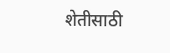शेतीसाठी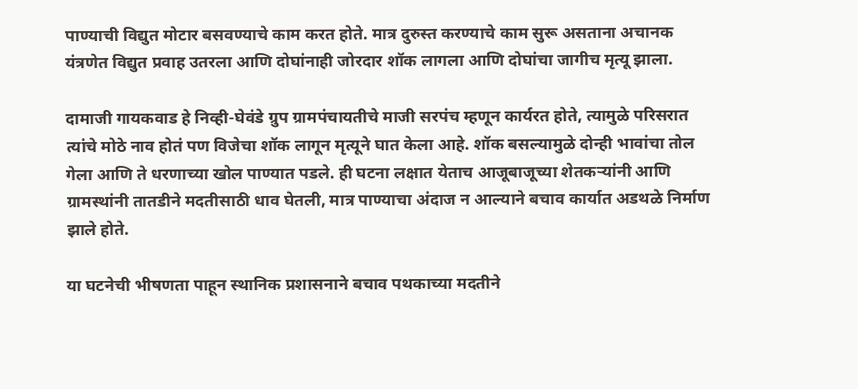पाण्याची विद्युत मोटार बसवण्याचे काम करत होते. मात्र दुरुस्त करण्याचे काम सुरू असताना अचानक यंत्रणेत विद्युत प्रवाह उतरला आणि दोघांनाही जोरदार शॉक लागला आणि दोघांचा जागीच मृत्यू झाला.

दामाजी गायकवाड हे निव्ही-घेवंडे ग्रुप ग्रामपंचायतीचे माजी सरपंच म्हणून कार्यरत होते, त्यामुळे परिसरात त्यांचे मोठे नाव होतं पण विजेचा शॉक लागून मृत्यूने घात केला आहे. शॉक बसल्यामुळे दोन्ही भावांचा तोल गेला आणि ते धरणाच्या खोल पाण्यात पडले. ही घटना लक्षात येताच आजूबाजूच्या शेतकऱ्यांनी आणि ग्रामस्थांनी तातडीने मदतीसाठी धाव घेतली, मात्र पाण्याचा अंदाज न आल्याने बचाव कार्यात अडथळे निर्माण झाले होते.

या घटनेची भीषणता पाहून स्थानिक प्रशासनाने बचाव पथकाच्या मदतीने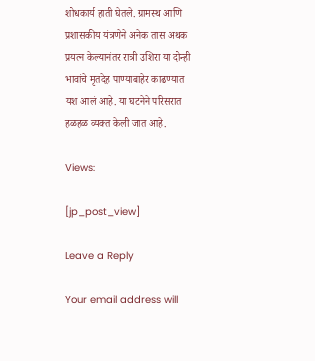शोधकार्य हाती घेतले. ग्रामस्थ आणि प्रशासकीय यंत्रणेने अनेक तास अथक प्रयत्न केल्यानंतर रात्री उशिरा या दोन्ही भावांचे मृतदेह पाण्याबाहेर काढण्यात यश आलं आहे. या घटनेने परिसरात हळहळ व्यक्त केली जात आहे.

Views:

[jp_post_view]

Leave a Reply

Your email address will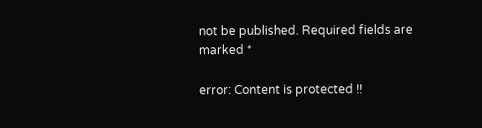not be published. Required fields are marked *

error: Content is protected !!